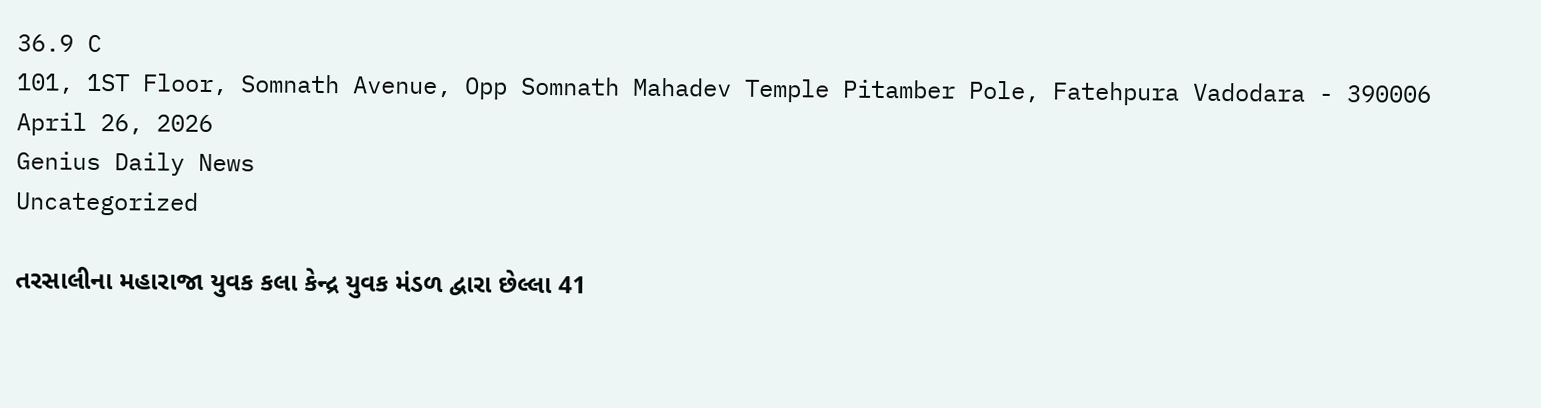36.9 C
101, 1ST Floor, Somnath Avenue, Opp Somnath Mahadev Temple Pitamber Pole, Fatehpura Vadodara - 390006
April 26, 2026
Genius Daily News
Uncategorized

તરસાલીના મહારાજા યુવક કલા કેન્દ્ર યુવક મંડળ દ્વારા છેલ્લા 41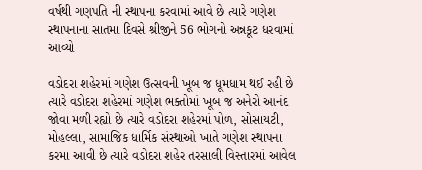વર્ષથી ગણપતિ ની સ્થાપના કરવામાં આવે છે ત્યારે ગણેશ સ્થાપનાના સાતમા દિવસે શ્રીજીને 56 ભોગનો અન્નકૂટ ધરવામાં આવ્યો

વડોદરા શહેરમાં ગણેશ ઉત્સવની ખૂબ જ ધૂમધામ થઈ રહી છે ત્યારે વડોદરા શહેરમાં ગણેશ ભક્તોમાં ખૂબ જ અનેરો આનંદ જોવા મળી રહ્યો છે ત્યારે વડોદરા શહેરમાં પોળ, સોસાયટી, મોહલ્લા, સામાજિક ધાર્મિક સંસ્થાઓ ખાતે ગણેશ સ્થાપના કરમા આવી છે ત્યારે વડોદરા શહેર તરસાલી વિસ્તારમાં આવેલ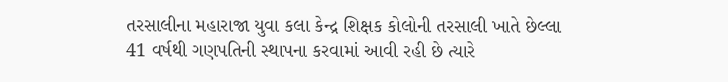તરસાલીના મહારાજા યુવા કલા કેન્દ્ર શિક્ષક કોલોની તરસાલી ખાતે છેલ્લા 41 વર્ષથી ગણપતિની સ્થાપના કરવામાં આવી રહી છે ત્યારે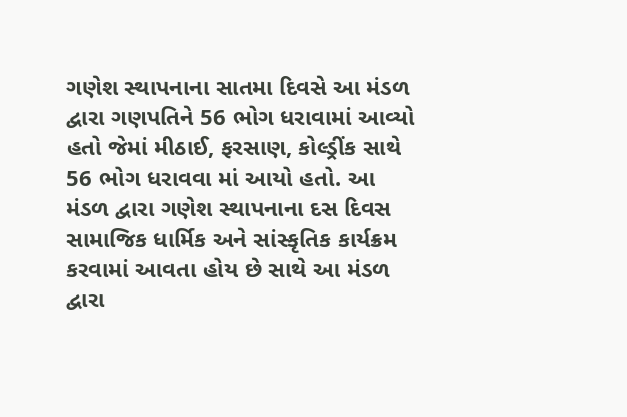ગણેશ સ્થાપનાના સાતમા દિવસે આ મંડળ દ્વારા ગણપતિને 56 ભોગ ધરાવામાં આવ્યો હતો જેમાં મીઠાઈ, ફરસાણ, કોલ્ડ્રીંક સાથે 56 ભોગ ધરાવવા માં આયો હતો. આ મંડળ દ્વારા ગણેશ સ્થાપનાના દસ દિવસ સામાજિક ધાર્મિક અને સાંસ્કૃતિક કાર્યક્રમ કરવામાં આવતા હોય છે સાથે આ મંડળ દ્વારા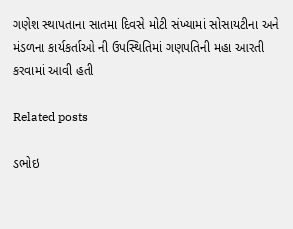ગણેશ સ્થાપતાના સાતમા દિવસે મોટી સંખ્યામાં સોસાયટીના અને મંડળના કાર્યકર્તાઓ ની ઉપસ્થિતિમાં ગણપતિની મહા આરતી કરવામાં આવી હતી

Related posts

ડભોઇ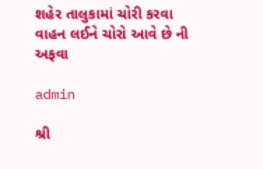શહેર તાલુકામાં ચોરી કરવા વાહન લઈને ચોરો આવે છે ની અફવા

admin

શ્રી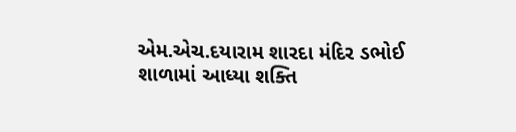એમ.એચ.દયારામ શારદા મંદિર ડભોઈ શાળામાં આધ્યા શક્તિ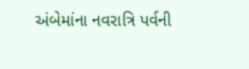અંબેમાંના નવરાત્રિ પર્વની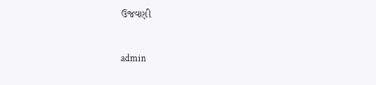ઉજવણી

admin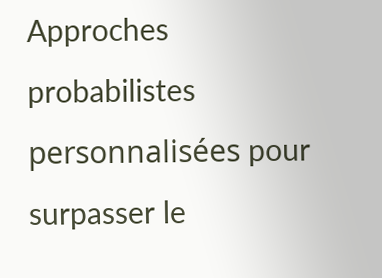Approches probabilistes personnalisées pour surpasser le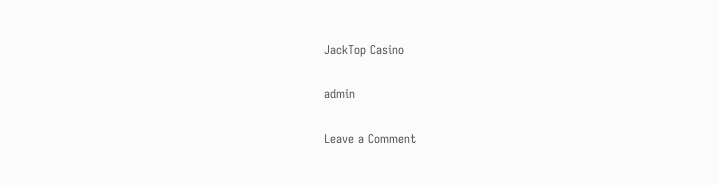JackTop Casino

admin

Leave a Comment